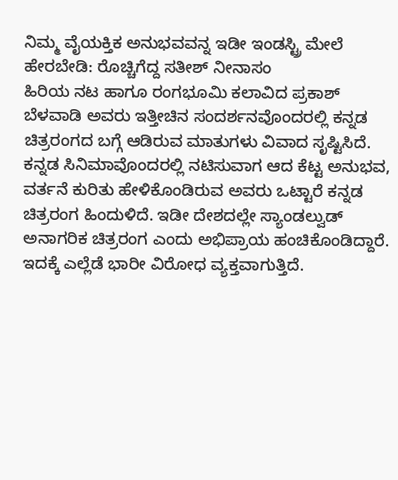ನಿಮ್ಮ ವೈಯಕ್ತಿಕ ಅನುಭವವನ್ನ ಇಡೀ ಇಂಡಸ್ಟ್ರಿ ಮೇಲೆ ಹೇರಬೇಡಿ: ರೊಚ್ಚಿಗೆದ್ದ ಸತೀಶ್ ನೀನಾಸಂ
ಹಿರಿಯ ನಟ ಹಾಗೂ ರಂಗಭೂಮಿ ಕಲಾವಿದ ಪ್ರಕಾಶ್ ಬೆಳವಾಡಿ ಅವರು ಇತ್ತೀಚಿನ ಸಂದರ್ಶನವೊಂದರಲ್ಲಿ ಕನ್ನಡ ಚಿತ್ರರಂಗದ ಬಗ್ಗೆ ಆಡಿರುವ ಮಾತುಗಳು ವಿವಾದ ಸೃಷ್ಟಿಸಿದೆ. ಕನ್ನಡ ಸಿನಿಮಾವೊಂದರಲ್ಲಿ ನಟಿಸುವಾಗ ಆದ ಕೆಟ್ಟ ಅನುಭವ, ವರ್ತನೆ ಕುರಿತು ಹೇಳಿಕೊಂಡಿರುವ ಅವರು ಒಟ್ಟಾರೆ ಕನ್ನಡ ಚಿತ್ರರಂಗ ಹಿಂದುಳಿದೆ. ಇಡೀ ದೇಶದಲ್ಲೇ ಸ್ಯಾಂಡಲ್ವುಡ್ ಅನಾಗರಿಕ ಚಿತ್ರರಂಗ ಎಂದು ಅಭಿಪ್ರಾಯ ಹಂಚಿಕೊಂಡಿದ್ದಾರೆ. ಇದಕ್ಕೆ ಎಲ್ಲೆಡೆ ಭಾರೀ ವಿರೋಧ ವ್ಯಕ್ತವಾಗುತ್ತಿದೆ.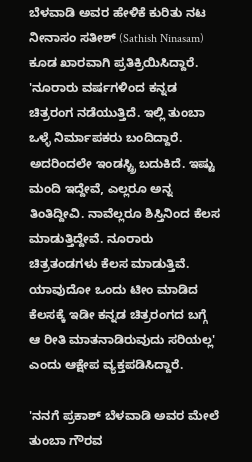ಬೆಳವಾಡಿ ಅವರ ಹೇಳಿಕೆ ಕುರಿತು ನಟ ನೀನಾಸಂ ಸತೀಶ್ (Sathish Ninasam) ಕೂಡ ಖಾರವಾಗಿ ಪ್ರತಿಕ್ರಿಯಿಸಿದ್ದಾರೆ.
'ನೂರಾರು ವರ್ಷಗಳಿಂದ ಕನ್ನಡ ಚಿತ್ರರಂಗ ನಡೆಯುತ್ತಿದೆ. ಇಲ್ಲಿ ತುಂಬಾ ಒಳ್ಳೆ ನಿರ್ಮಾಪಕರು ಬಂದಿದ್ದಾರೆ. ಅದರಿಂದಲೇ ಇಂಡಸ್ಟ್ರಿ ಬದುಕಿದೆ. ಇಷ್ಟು ಮಂದಿ ಇದ್ದೇವೆ, ಎಲ್ಲರೂ ಅನ್ನ ತಿಂತಿದ್ದೀವಿ. ನಾವೆಲ್ಲರೂ ಶಿಸ್ತಿನಿಂದ ಕೆಲಸ ಮಾಡುತ್ತಿದ್ದೇವೆ. ನೂರಾರು ಚಿತ್ರತಂಡಗಳು ಕೆಲಸ ಮಾಡುತ್ತಿವೆ. ಯಾವುದೋ ಒಂದು ಟೀಂ ಮಾಡಿದ ಕೆಲಸಕ್ಕೆ ಇಡೀ ಕನ್ನಡ ಚಿತ್ರರಂಗದ ಬಗ್ಗೆ ಆ ರೀತಿ ಮಾತನಾಡಿರುವುದು ಸರಿಯಲ್ಲ' ಎಂದು ಆಕ್ಷೇಪ ವ್ಯಕ್ತಪಡಿಸಿದ್ದಾರೆ.

'ನನಗೆ ಪ್ರಕಾಶ್ ಬೆಳವಾಡಿ ಅವರ ಮೇಲೆ ತುಂಬಾ ಗೌರವ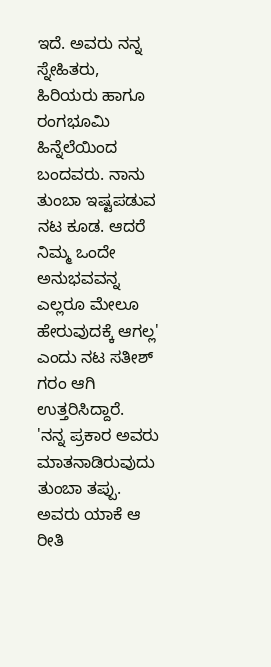ಇದೆ. ಅವರು ನನ್ನ ಸ್ನೇಹಿತರು, ಹಿರಿಯರು ಹಾಗೂ ರಂಗಭೂಮಿ ಹಿನ್ನೆಲೆಯಿಂದ ಬಂದವರು. ನಾನು ತುಂಬಾ ಇಷ್ಟಪಡುವ ನಟ ಕೂಡ. ಆದರೆ ನಿಮ್ಮ ಒಂದೇ ಅನುಭವವನ್ನ ಎಲ್ಲರೂ ಮೇಲೂ ಹೇರುವುದಕ್ಕೆ ಆಗಲ್ಲ' ಎಂದು ನಟ ಸತೀಶ್ ಗರಂ ಆಗಿ ಉತ್ತರಿಸಿದ್ದಾರೆ.
'ನನ್ನ ಪ್ರಕಾರ ಅವರು ಮಾತನಾಡಿರುವುದು ತುಂಬಾ ತಪ್ಪು. ಅವರು ಯಾಕೆ ಆ ರೀತಿ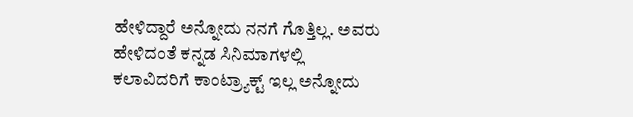ಹೇಳಿದ್ದಾರೆ ಅನ್ನೋದು ನನಗೆ ಗೊತ್ತಿಲ್ಲ. ಅವರು ಹೇಳಿದಂತೆ ಕನ್ನಡ ಸಿನಿಮಾಗಳಲ್ಲಿ ಕಲಾವಿದರಿಗೆ ಕಾಂಟ್ರ್ಯಾಕ್ಟ್ ಇಲ್ಲ ಅನ್ನೋದು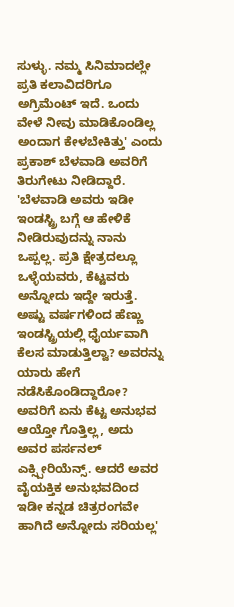ಸುಳ್ಳು. ನಮ್ಮ ಸಿನಿಮಾದಲ್ಲೇ ಪ್ರತಿ ಕಲಾವಿದರಿಗೂ ಅಗ್ರಿಮೆಂಟ್ ಇದೆ. ಒಂದು ವೇಳೆ ನೀವು ಮಾಡಿಕೊಂಡಿಲ್ಲ ಅಂದಾಗ ಕೇಳಬೇಕಿತ್ತು' ಎಂದು ಪ್ರಕಾಶ್ ಬೆಳವಾಡಿ ಅವರಿಗೆ ತಿರುಗೇಟು ನೀಡಿದ್ದಾರೆ.
'ಬೆಳವಾಡಿ ಅವರು ಇಡೀ ಇಂಡಸ್ಟ್ರಿ ಬಗ್ಗೆ ಆ ಹೇಳಿಕೆ ನೀಡಿರುವುದನ್ನು ನಾನು ಒಪ್ಪಲ್ಲ. ಪ್ರತಿ ಕ್ಷೇತ್ರದಲ್ಲೂ ಒಳ್ಳೆಯವರು, ಕೆಟ್ಟವರು ಅನ್ನೋದು ಇದ್ದೇ ಇರುತ್ತೆ. ಅಷ್ಟು ವರ್ಷಗಳಿಂದ ಹೆಣ್ಣು ಇಂಡಸ್ಟ್ರಿಯಲ್ಲಿ ಧೈರ್ಯವಾಗಿ ಕೆಲಸ ಮಾಡುತ್ತಿಲ್ವಾ? ಅವರನ್ನು ಯಾರು ಹೇಗೆ ನಡೆಸಿಕೊಂಡಿದ್ದಾರೋ? ಅವರಿಗೆ ಏನು ಕೆಟ್ಟ ಅನುಭವ ಆಯ್ತೋ ಗೊತ್ತಿಲ್ಲ, ಅದು ಅವರ ಪರ್ಸನಲ್ ಎಕ್ಸ್ಪೀರಿಯೆನ್ಸ್. ಆದರೆ ಅವರ ವೈಯಕ್ತಿಕ ಅನುಭವದಿಂದ ಇಡೀ ಕನ್ನಡ ಚಿತ್ರರಂಗವೇ ಹಾಗಿದೆ ಅನ್ನೋದು ಸರಿಯಲ್ಲ'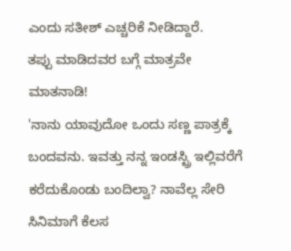ಎಂದು ಸತೀಶ್ ಎಚ್ಚರಿಕೆ ನೀಡಿದ್ದಾರೆ.
ತಪ್ಪು ಮಾಡಿದವರ ಬಗ್ಗೆ ಮಾತ್ರವೇ ಮಾತನಾಡಿ!
'ನಾನು ಯಾವುದೋ ಒಂದು ಸಣ್ಣ ಪಾತ್ರಕ್ಕೆ ಬಂದವನು. ಇವತ್ತು ನನ್ನ ಇಂಡಸ್ಟ್ರಿ ಇಲ್ಲಿವರೆಗೆ ಕರೆದುಕೊಂಡು ಬಂದಿಲ್ವಾ? ನಾವೆಲ್ಲ ಸೇರಿ ಸಿನಿಮಾಗೆ ಕೆಲಸ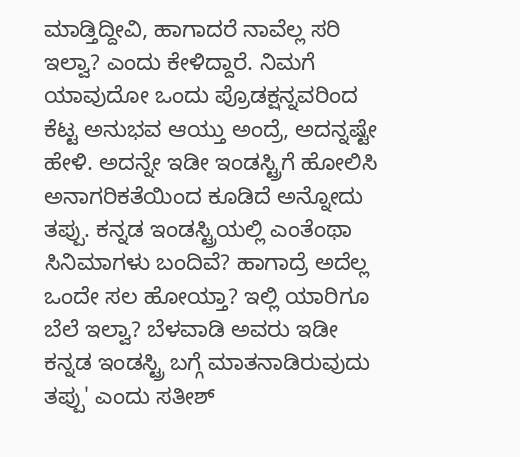ಮಾಡ್ತಿದ್ದೀವಿ, ಹಾಗಾದರೆ ನಾವೆಲ್ಲ ಸರಿ ಇಲ್ವಾ? ಎಂದು ಕೇಳಿದ್ದಾರೆ. ನಿಮಗೆ ಯಾವುದೋ ಒಂದು ಪ್ರೊಡಕ್ಷನ್ನವರಿಂದ ಕೆಟ್ಟ ಅನುಭವ ಆಯ್ತು ಅಂದ್ರೆ, ಅದನ್ನಷ್ಟೇ ಹೇಳಿ. ಅದನ್ನೇ ಇಡೀ ಇಂಡಸ್ಟ್ರಿಗೆ ಹೋಲಿಸಿ ಅನಾಗರಿಕತೆಯಿಂದ ಕೂಡಿದೆ ಅನ್ನೋದು ತಪ್ಪು. ಕನ್ನಡ ಇಂಡಸ್ಟ್ರಿಯಲ್ಲಿ ಎಂತೆಂಥಾ ಸಿನಿಮಾಗಳು ಬಂದಿವೆ? ಹಾಗಾದ್ರೆ ಅದೆಲ್ಲ ಒಂದೇ ಸಲ ಹೋಯ್ತಾ? ಇಲ್ಲಿ ಯಾರಿಗೂ ಬೆಲೆ ಇಲ್ವಾ? ಬೆಳವಾಡಿ ಅವರು ಇಡೀ ಕನ್ನಡ ಇಂಡಸ್ಟ್ರಿ ಬಗ್ಗೆ ಮಾತನಾಡಿರುವುದು ತಪ್ಪು' ಎಂದು ಸತೀಶ್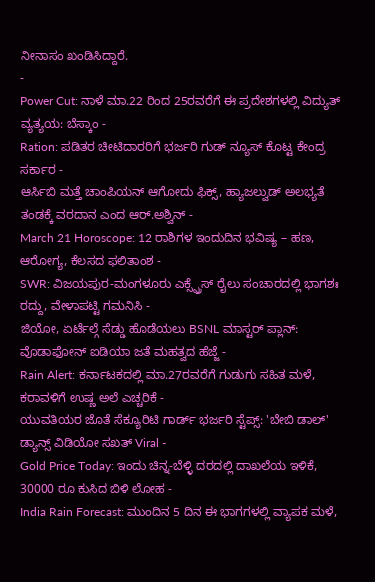ನೀನಾಸಂ ಖಂಡಿಸಿದ್ದಾರೆ.
-
Power Cut: ನಾಳೆ ಮಾ.22 ರಿಂದ 25ರವರೆಗೆ ಈ ಪ್ರದೇಶಗಳಲ್ಲಿ ವಿದ್ಯುತ್ ವ್ಯತ್ಯಯ: ಬೆಸ್ಕಾಂ -
Ration: ಪಡಿತರ ಚೀಟಿದಾರರಿಗೆ ಭರ್ಜರಿ ಗುಡ್ ನ್ಯೂಸ್ ಕೊಟ್ಟ ಕೇಂದ್ರ ಸರ್ಕಾರ -
ಆರ್ಸಿಬಿ ಮತ್ತೆ ಚಾಂಪಿಯನ್ ಆಗೋದು ಫಿಕ್ಸ್, ಹ್ಯಾಜಲ್ವುಡ್ ಅಲಭ್ಯತೆ ತಂಡಕ್ಕೆ ವರದಾನ ಎಂದ ಆರ್.ಅಶ್ವಿನ್ -
March 21 Horoscope: 12 ರಾಶಿಗಳ ಇಂದುದಿನ ಭವಿಷ್ಯ – ಹಣ, ಆರೋಗ್ಯ, ಕೆಲಸದ ಫಲಿತಾಂಶ -
SWR: ವಿಜಯಪುರ-ಮಂಗಳೂರು ಎಕ್ಸ್ಪ್ರೆಸ್ ರೈಲು ಸಂಚಾರದಲ್ಲಿ ಭಾಗಶಃ ರದ್ದು, ವೇಳಾಪಟ್ಟಿ ಗಮನಿಸಿ -
ಜಿಯೋ, ಏರ್ಟೆಲ್ಗೆ ಸೆಡ್ಡು ಹೊಡೆಯಲು BSNL ಮಾಸ್ಟರ್ ಪ್ಲಾನ್: ವೊಡಾಫೋನ್ ಐಡಿಯಾ ಜತೆ ಮಹತ್ವದ ಹೆಜ್ಜೆ -
Rain Alert: ಕರ್ನಾಟಕದಲ್ಲಿ ಮಾ.27ರವರೆಗೆ ಗುಡುಗು ಸಹಿತ ಮಳೆ, ಕರಾವಳಿಗೆ ಉಷ್ಣ ಅಲೆ ಎಚ್ಚರಿಕೆ -
ಯುವತಿಯರ ಜೊತೆ ಸೆಕ್ಯೂರಿಟಿ ಗಾರ್ಡ್ ಭರ್ಜರಿ ಸ್ಟೆಪ್ಸ್: 'ಬೇಬಿ ಡಾಲ್' ಡ್ಯಾನ್ಸ್ ವಿಡಿಯೋ ಸಖತ್ Viral -
Gold Price Today: ಇಂದು ಚಿನ್ನ-ಬೆಳ್ಳಿ ದರದಲ್ಲಿ ದಾಖಲೆಯ ಇಳಿಕೆ, 30000 ರೂ ಕುಸಿದ ಬಿಳಿ ಲೋಹ -
India Rain Forecast: ಮುಂದಿನ 5 ದಿನ ಈ ಭಾಗಗಳಲ್ಲಿ ವ್ಯಾಪಕ ಮಳೆ,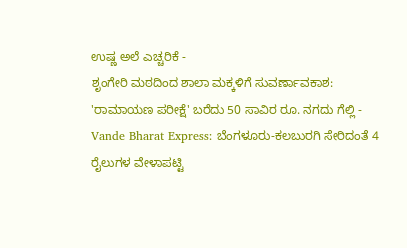ಉಷ್ಣ ಅಲೆ ಎಚ್ಚರಿಕೆ -
ಶೃಂಗೇರಿ ಮಠದಿಂದ ಶಾಲಾ ಮಕ್ಕಳಿಗೆ ಸುವರ್ಣಾವಕಾಶ: 'ರಾಮಾಯಣ ಪರೀಕ್ಷೆ' ಬರೆದು 50 ಸಾವಿರ ರೂ. ನಗದು ಗೆಲ್ಲಿ -
Vande Bharat Express: ಬೆಂಗಳೂರು-ಕಲಬುರಗಿ ಸೇರಿದಂತೆ 4 ರೈಲುಗಳ ವೇಳಾಪಟ್ಟಿ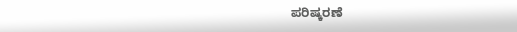ಪರಿಷ್ಕರಣೆ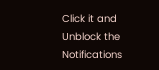Click it and Unblock the Notifications